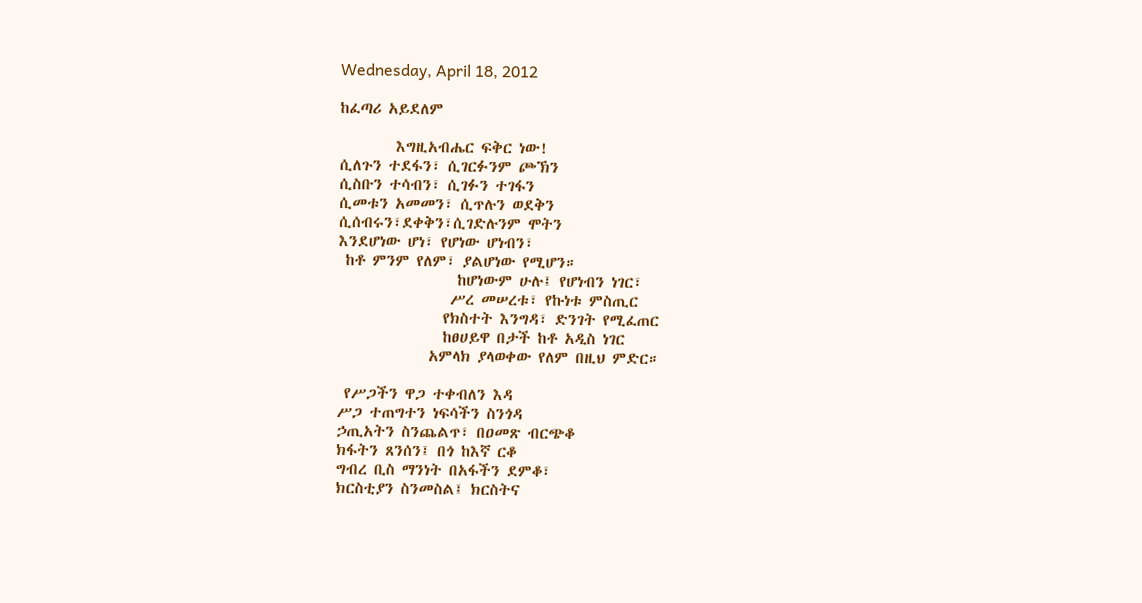Wednesday, April 18, 2012

ከፈጣሪ አይደለም

        እግዚአብሔር ፍቅር ነው!
ሲለጉን ተደፋን፣ ሲገርፉንም ጮኽን
ሲስቡን ተሳብን፣ ሲገፉን ተገፋን
ሲመቱን አመመን፣ ሲጥሉን ወደቅን
ሲሰብሩን፣ደቀቅን፣ሲገድሉንም ሞትን
እንደሆነው ሆነ፣ የሆነው ሆነብን፣
 ከቶ ምንም የለም፣ ያልሆነው የሚሆን።
                 ከሆነውም ሁሉ፤ የሆነብን ነገር፣
                ሥረ መሠረቱ፣ የኩነቱ ምስጢር
               የክስተት እንግዳ፣ ድንገት የሚፈጠር
               ከፀሀይዋ በታች ከቶ አዲስ ነገር
             አምላክ ያላወቀው የለም በዚህ ምድር።

 የሥጋችን ዋጋ ተቀብለን እዳ
ሥጋ ተጠግተን ነፍሳችን ስንጎዳ
ኃጢአትን ስንጨልጥ፣ በዐመጽ ብርጭቆ
ክፋትን ጸንሰን፤ በጎ ከእኛ ርቆ
ግብረ ቢስ ማንነት በአፋችን ደምቆ፣
ክርስቲያን ስንመስል፤ ክርስትና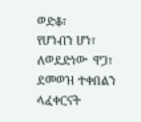ወድቆ፣
የሆነብን ሆነ፣ ለወደድነው  ዋጋ፣
ደመወዝ ተቀበልን ላፈቀርናት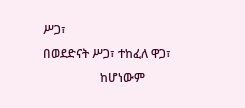ሥጋ፣
በወደድናት ሥጋ፣ ተከፈለ ዋጋ፣
                   ከሆነውም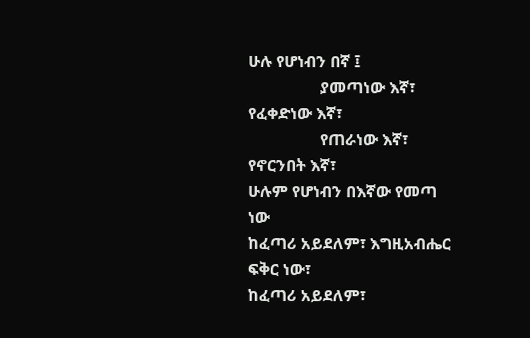ሁሉ የሆነብን በኛ ፤
                  ያመጣነው እኛ፣ የፈቀድነው እኛ፣
                  የጠራነው እኛ፣ የኖርንበት እኛ፣
ሁሉም የሆነብን በእኛው የመጣ ነው
ከፈጣሪ አይደለም፣ እግዚአብሔር ፍቅር ነው፣
ከፈጣሪ አይደለም፣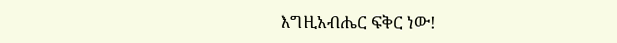እግዚአብሔር ፍቅር ነው!